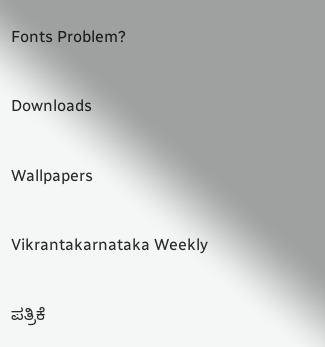Fonts Problem?

Downloads

Wallpapers

Vikrantakarnataka Weekly

ಪತ್ರಿಕೆ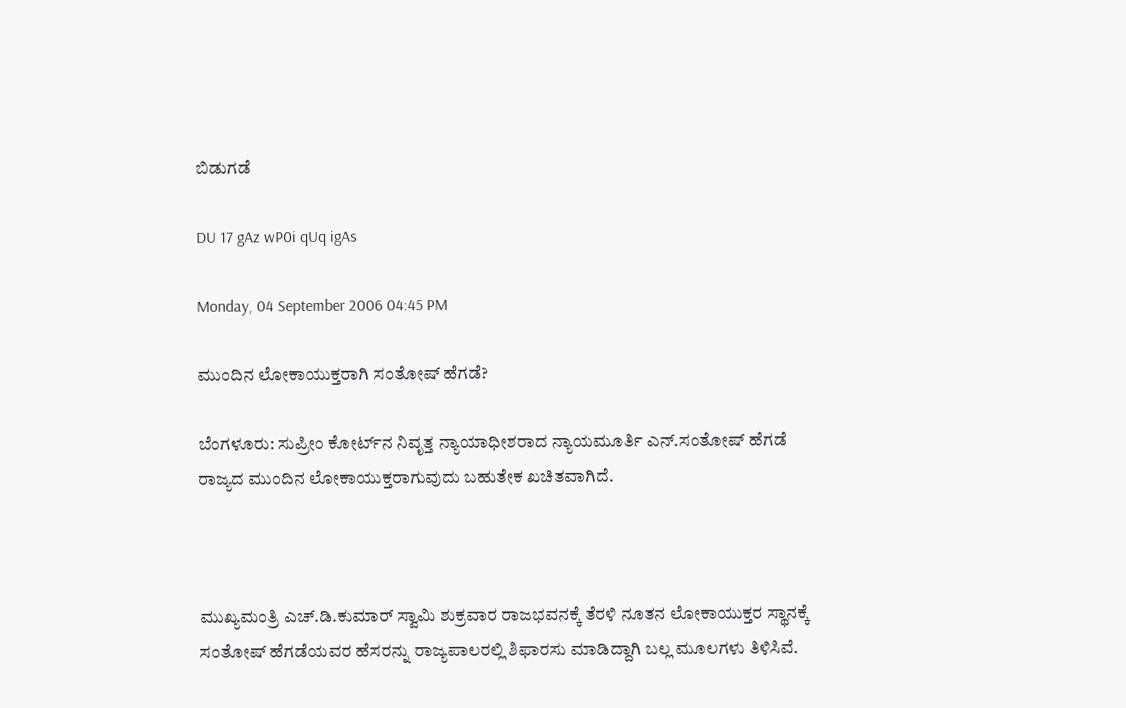ಬಿಡುಗಡೆ

DU 17 gAz wP0i qUq igAs

Monday, 04 September 2006 04:45 PM

ಮುಂದಿನ ಲೋಕಾಯುಕ್ತರಾಗಿ ಸಂತೋಷ್ ಹೆಗಡೆ?

ಬೆಂಗಳೂರು: ಸುಪ್ರೀಂ ಕೋರ್ಟ್‌ನ ನಿವೃತ್ತ ನ್ಯಾಯಾಧೀಶರಾದ ನ್ಯಾಯಮೂರ್ತಿ ಎನ್.ಸಂತೋಷ್ ಹೆಗಡೆ ರಾಜ್ಯದ ಮುಂದಿನ ಲೋಕಾಯುಕ್ತರಾಗುವುದು ಬಹುತೇಕ ಖಚಿತವಾಗಿದೆ.



ಮುಖ್ಯಮಂತ್ರಿ ಎಚ್.ಡಿ.ಕುಮಾರ್ ಸ್ವಾಮಿ ಶುಕ್ರವಾರ ರಾಜಭವನಕ್ಕೆ ತೆರಳಿ ನೂತನ ಲೋಕಾಯುಕ್ತರ ಸ್ಥಾನಕ್ಕೆ ಸಂತೋಷ್ ಹೆಗಡೆಯವರ ಹೆಸರನ್ನು ರಾಜ್ಯಪಾಲರಲ್ಲಿ ಶಿಫಾರಸು ಮಾಡಿದ್ದಾಗಿ ಬಲ್ಲ ಮೂಲಗಳು ತಿಳಿಸಿವೆ.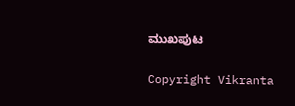ಮುಖಪುಟ

Copyright Vikranta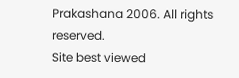Prakashana 2006. All rights reserved.
Site best viewed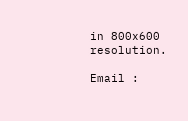in 800x600 resolution.

Email :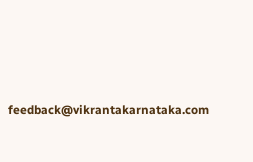feedback@vikrantakarnataka.com